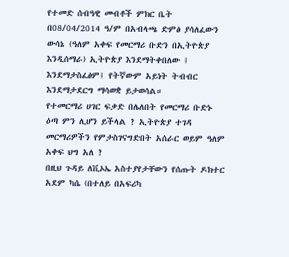የተመድ ሰብዓዊ መብቶች ምክር ቤት በ08/04/2014 ዓ/ም በአብላጫ ድምፅ ያሳለፈውን ውሳኔ (ዓለም አቀፍ የመርማሪ ቡድን በኢትዮጵያ እንዲሰማራ) ኢትዮጵያ እንደማትቀበለው ፤ እንደማታስፈፅም፤ የትኛውም አይነት ትብብር እንደማታደርግ ማሳወቋ ይታወሳል።
የተመርማሪ ሀገር ፍቃድ በሌለበት የመርማሪ ቡድኑ ዕጣ ምን ሊሆን ይችላል ? ኢትዮጵያ ተገዳ መርማሪዎችን የምታስገናግድበት አሰራር ወይም ዓለም አቀፍ ህግ አለ ?
በዚህ ጉዳይ ለቪኦኤ አስተያየታቸውን የሰጡት ዶክተር አደም ካሴ (በተለይ በአፍሪካ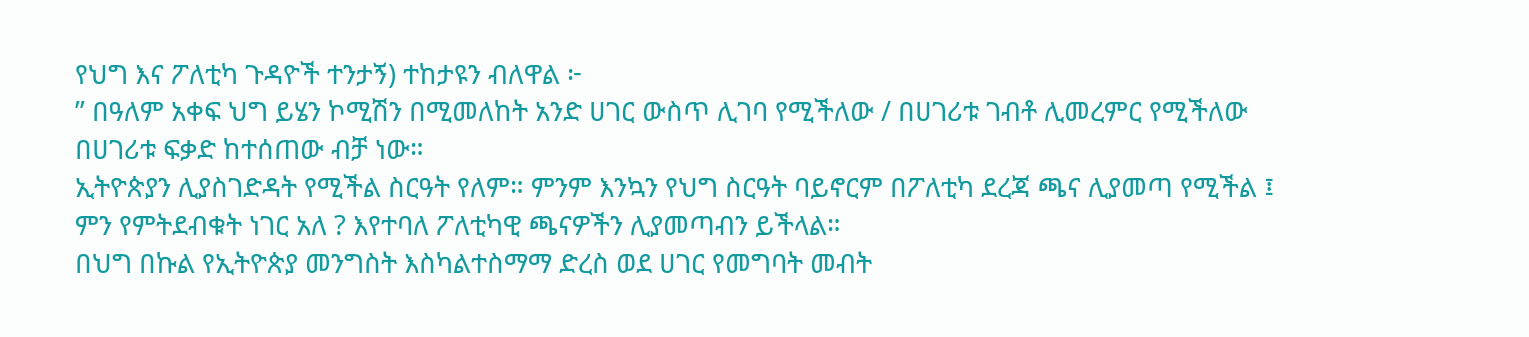የህግ እና ፖለቲካ ጉዳዮች ተንታኝ) ተከታዩን ብለዋል ፦
” በዓለም አቀፍ ህግ ይሄን ኮሚሽን በሚመለከት አንድ ሀገር ውስጥ ሊገባ የሚችለው / በሀገሪቱ ገብቶ ሊመረምር የሚችለው በሀገሪቱ ፍቃድ ከተሰጠው ብቻ ነው።
ኢትዮጵያን ሊያስገድዳት የሚችል ስርዓት የለም። ምንም እንኳን የህግ ስርዓት ባይኖርም በፖለቲካ ደረጃ ጫና ሊያመጣ የሚችል ፤ ምን የምትደብቁት ነገር አለ ? እየተባለ ፖለቲካዊ ጫናዎችን ሊያመጣብን ይችላል።
በህግ በኩል የኢትዮጵያ መንግስት እስካልተስማማ ድረስ ወደ ሀገር የመግባት መብት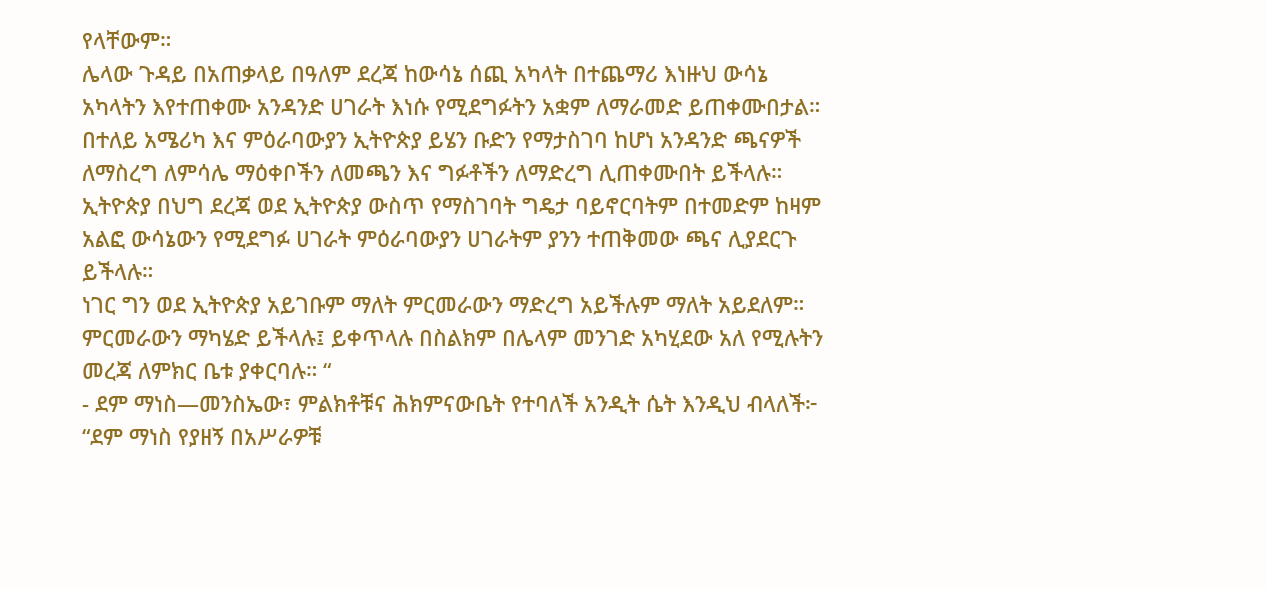የላቸውም።
ሌላው ጉዳይ በአጠቃላይ በዓለም ደረጃ ከውሳኔ ሰጪ አካላት በተጨማሪ እነዙህ ውሳኔ አካላትን እየተጠቀሙ አንዳንድ ሀገራት እነሱ የሚደግፉትን አቋም ለማራመድ ይጠቀሙበታል።
በተለይ አሜሪካ እና ምዕራባውያን ኢትዮጵያ ይሄን ቡድን የማታስገባ ከሆነ አንዳንድ ጫናዎች ለማስረግ ለምሳሌ ማዕቀቦችን ለመጫን እና ግፉቶችን ለማድረግ ሊጠቀሙበት ይችላሉ።
ኢትዮጵያ በህግ ደረጃ ወደ ኢትዮጵያ ውስጥ የማስገባት ግዴታ ባይኖርባትም በተመድም ከዛም አልፎ ውሳኔውን የሚደግፉ ሀገራት ምዕራባውያን ሀገራትም ያንን ተጠቅመው ጫና ሊያደርጉ ይችላሉ።
ነገር ግን ወደ ኢትዮጵያ አይገቡም ማለት ምርመራውን ማድረግ አይችሉም ማለት አይደለም። ምርመራውን ማካሄድ ይችላሉ፤ ይቀጥላሉ በስልክም በሌላም መንገድ አካሂደው አለ የሚሉትን መረጃ ለምክር ቤቱ ያቀርባሉ። “
- ደም ማነስ—መንስኤው፣ ምልክቶቹና ሕክምናውቤት የተባለች አንዲት ሴት እንዲህ ብላለች፦ “ደም ማነስ የያዘኝ በአሥራዎቹ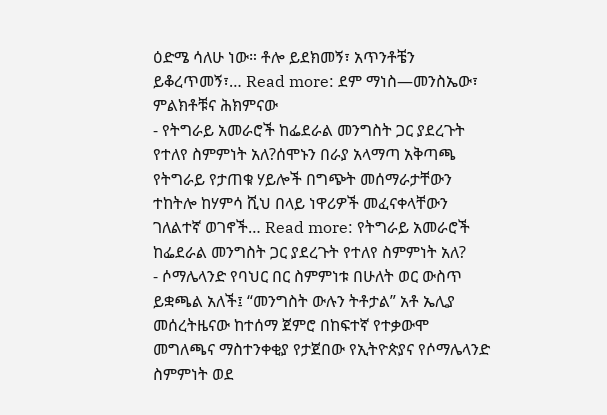ዕድሜ ሳለሁ ነው። ቶሎ ይደክመኝ፣ አጥንቶቼን ይቆረጥመኝ፣… Read more: ደም ማነስ—መንስኤው፣ ምልክቶቹና ሕክምናው
- የትግራይ አመራሮች ከፌደራል መንግስት ጋር ያደረጉት የተለየ ስምምነት አለ?ሰሞኑን በራያ አላማጣ አቅጣጫ የትግራይ የታጠቁ ሃይሎች በግጭት መሰማራታቸውን ተከትሎ ከሃምሳ ሺህ በላይ ነዋሪዎች መፈናቀላቸውን ገለልተኛ ወገኖች… Read more: የትግራይ አመራሮች ከፌደራል መንግስት ጋር ያደረጉት የተለየ ስምምነት አለ?
- ሶማሌላንድ የባህር በር ስምምነቱ በሁለት ወር ውስጥ ይቋጫል አለች፤ “መንግስት ውሉን ትቶታል” አቶ ኤሊያ መሰረትዜናው ከተሰማ ጀምሮ በከፍተኛ የተቃውሞ መግለጫና ማስተንቀቂያ የታጀበው የኢትዮጵያና የሶማሌላንድ ስምምነት ወደ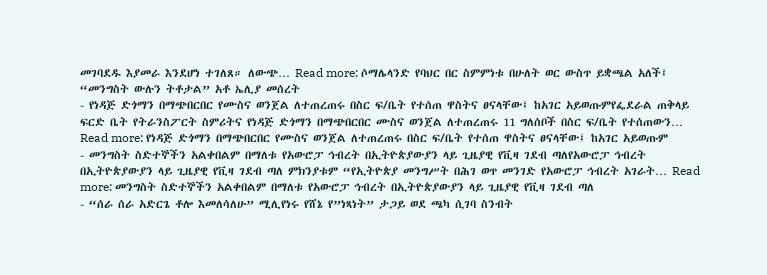መገባደዱ እያመራ እንደሆነ ተገለጸ። ለውጭ… Read more: ሶማሌላንድ የባህር በር ስምምነቱ በሁለት ወር ውስጥ ይቋጫል አለች፤ “መንግስት ውሉን ትቶታል” አቶ ኤሊያ መሰረት
- የነዳጅ ድጎማን በማጭበርበር የሙስና ወንጀል ለተጠረጠሩ በስር ፍ/ቤት የተሰጠ ዋስትና ፀናላቸው፤ ከአገር አይወጡምየፌደራል ጠቅላይ ፍርድ ቤት የትራንስፖርት ስምሪትና የነዳጅ ድጎማን በማጭበርበር ሙስና ወንጀል ለተጠረጠሩ 11 ግለሰቦች በስር ፍ/ቤት የተሰጠውን… Read more: የነዳጅ ድጎማን በማጭበርበር የሙስና ወንጀል ለተጠረጠሩ በስር ፍ/ቤት የተሰጠ ዋስትና ፀናላቸው፤ ከአገር አይወጡም
- መንግስት ስድተኞችን አልቀበልም በማለቱ የአውሮፓ ኅብረት በኢትዮጵያውያን ላይ ጊዜያዊ የቪዛ ገደብ ጣለየአውሮፓ ኅብረት በኢትዮጵያውያን ላይ ጊዜያዊ የቪዛ ገደብ ጣለ ምክንያቱም “የኢትዮጵያ መንግሥት በሕገ ወጥ መንገድ የአውሮፓ ኅብረት አገራት… Read more: መንግስት ስድተኞችን አልቀበልም በማለቱ የአውሮፓ ኅብረት በኢትዮጵያውያን ላይ ጊዜያዊ የቪዛ ገደብ ጣለ
- “ሰራ ሰራ አድርጌ ቶሎ እመለሳለሁ” ሚሊየነሩ የሸኔ የ”ነጻነት” ታጋይ ወደ ጫካ ሲገባ ስንብት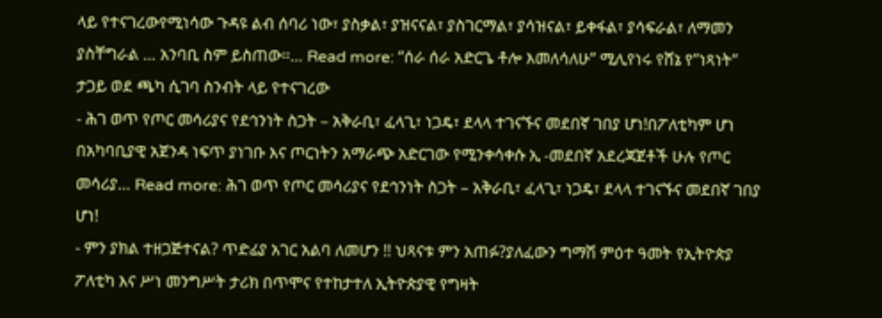ላይ የተናገረውየሚነሳው ጉዳዩ ልብ ሰባሪ ነው፣ ያስቃል፣ ያዝናናል፣ ያስገርማል፣ ያሳዝናል፣ ይቀፋል፣ ያሳፍራል፣ ለማመን ያስቸግራል … አንባቢ ስም ይስጠው።… Read more: “ሰራ ሰራ አድርጌ ቶሎ እመለሳለሁ” ሚሊየነሩ የሸኔ የ”ነጻነት” ታጋይ ወደ ጫካ ሲገባ ስንብት ላይ የተናገረው
- ሕገ ወጥ የጦር መሳሪያና የደኅንነት ስጋት – አቅራቢ፣ ፈላጊ፣ ነጋዴ፣ ደላላ ተገናኙና መደበኛ ገበያ ሆነ!በፖለቲካም ሆነ በአካባቢያዊ አጀንዳ ነፍጥ ያነገቡ እና ጦርነትን አማራጭ አድርገው የሚንቀሳቀሱ ኢ -መደበኛ አደረጃጀቶች ሁሉ የጦር መሳሪያ… Read more: ሕገ ወጥ የጦር መሳሪያና የደኅንነት ስጋት – አቅራቢ፣ ፈላጊ፣ ነጋዴ፣ ደላላ ተገናኙና መደበኛ ገበያ ሆነ!
- ምን ያክል ተዘጋጅተናል? ጥድፊያ አገር አልባ ለመሆን !! ህጻናቱ ምን አጠፉ?ያለፈውን ግማሽ ምዕተ ዓመት የኢትዮጵያ ፖለቲካ እና ሥነ መንግሥት ታሪክ በጥሞና የተከታተለ ኢትዮጵያዊ የግዛት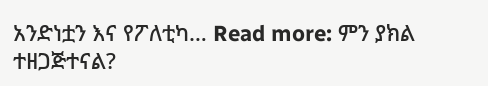አንድነቷን እና የፖለቲካ… Read more: ምን ያክል ተዘጋጅተናል?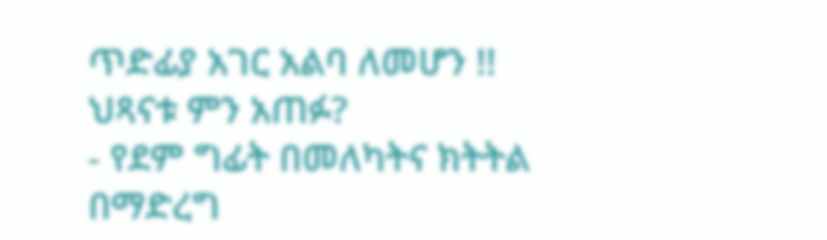ጥድፊያ አገር አልባ ለመሆን !! ህጻናቱ ምን አጠፉ?
- የደም ግፊት በመለካትና ክትትል በማድረግ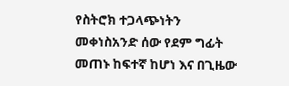የስትሮክ ተጋላጭነትን መቀነስአንድ ሰው የደም ግፊት መጠኑ ከፍተኛ ከሆነ እና በጊዜው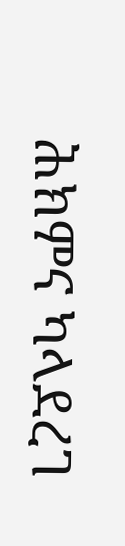ሕክምና ካላደረገ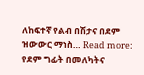ለከፍተኛ የልብ በሽታና በደም ዝውውር ማነስ… Read more: የደም ግፊት በመለካትና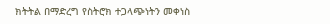ክትትል በማድረግ የስትሮክ ተጋላጭነትን መቀነስ